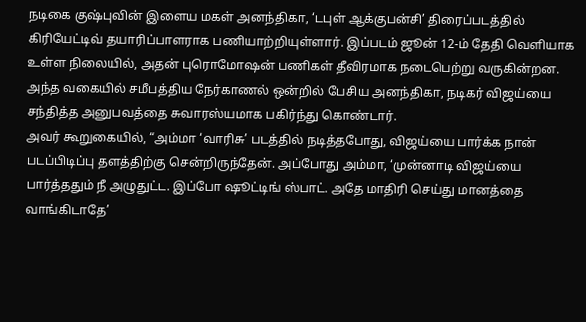நடிகை குஷ்புவின் இளைய மகள் அனந்திகா, ‘டபுள் ஆக்குபன்சி’ திரைப்படத்தில் கிரியேட்டிவ் தயாரிப்பாளராக பணியாற்றியுள்ளார். இப்படம் ஜூன் 12-ம் தேதி வெளியாக உள்ள நிலையில், அதன் புரொமோஷன் பணிகள் தீவிரமாக நடைபெற்று வருகின்றன.
அந்த வகையில் சமீபத்திய நேர்காணல் ஒன்றில் பேசிய அனந்திகா, நடிகர் விஜய்யை சந்தித்த அனுபவத்தை சுவாரஸ்யமாக பகிர்ந்து கொண்டார்.
அவர் கூறுகையில், “அம்மா ‘வாரிசு’ படத்தில் நடித்தபோது, விஜய்யை பார்க்க நான் படப்பிடிப்பு தளத்திற்கு சென்றிருந்தேன். அப்போது அம்மா, ‘முன்னாடி விஜய்யை பார்த்ததும் நீ அழுதுட்ட. இப்போ ஷூட்டிங் ஸ்பாட். அதே மாதிரி செய்து மானத்தை வாங்கிடாதே’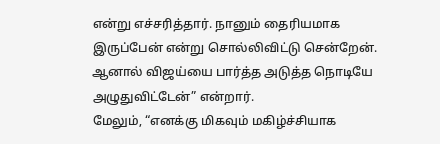என்று எச்சரித்தார். நானும் தைரியமாக இருப்பேன் என்று சொல்லிவிட்டு சென்றேன். ஆனால் விஜய்யை பார்த்த அடுத்த நொடியே அழுதுவிட்டேன்” என்றார்.
மேலும், “எனக்கு மிகவும் மகிழ்ச்சியாக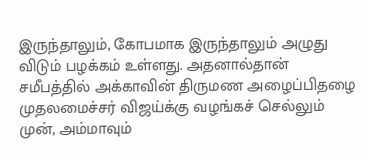இருந்தாலும், கோபமாக இருந்தாலும் அழுது விடும் பழக்கம் உள்ளது. அதனால்தான் சமீபத்தில் அக்காவின் திருமண அழைப்பிதழை முதலமைச்சர் விஜய்க்கு வழங்கச் செல்லும் முன், அம்மாவும்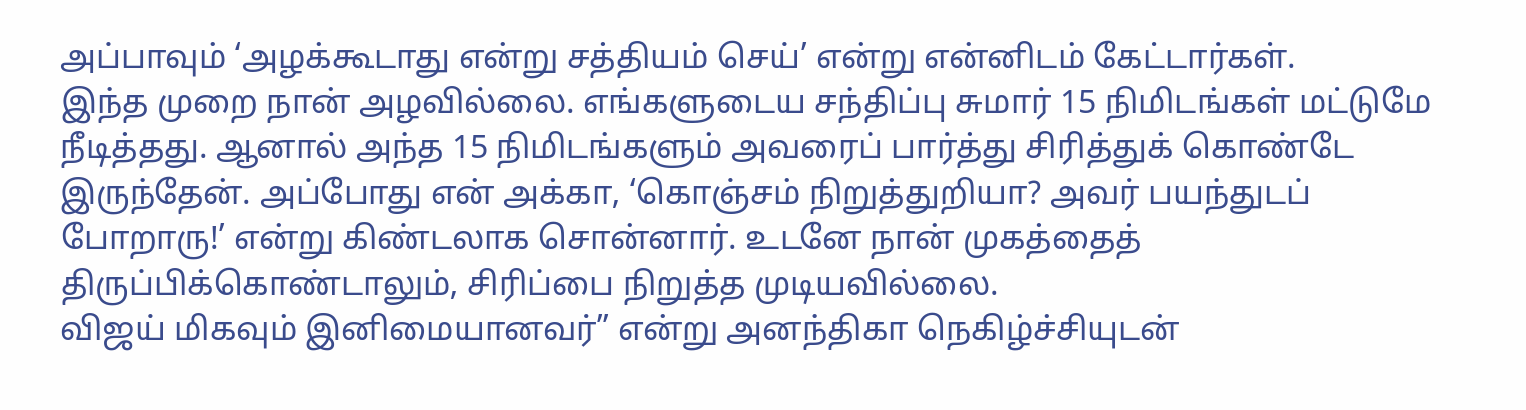அப்பாவும் ‘அழக்கூடாது என்று சத்தியம் செய்’ என்று என்னிடம் கேட்டார்கள்.
இந்த முறை நான் அழவில்லை. எங்களுடைய சந்திப்பு சுமார் 15 நிமிடங்கள் மட்டுமே நீடித்தது. ஆனால் அந்த 15 நிமிடங்களும் அவரைப் பார்த்து சிரித்துக் கொண்டே இருந்தேன். அப்போது என் அக்கா, ‘கொஞ்சம் நிறுத்துறியா? அவர் பயந்துடப் போறாரு!’ என்று கிண்டலாக சொன்னார். உடனே நான் முகத்தைத் திருப்பிக்கொண்டாலும், சிரிப்பை நிறுத்த முடியவில்லை.
விஜய் மிகவும் இனிமையானவர்” என்று அனந்திகா நெகிழ்ச்சியுடன்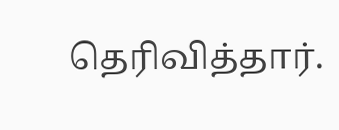தெரிவித்தார்.